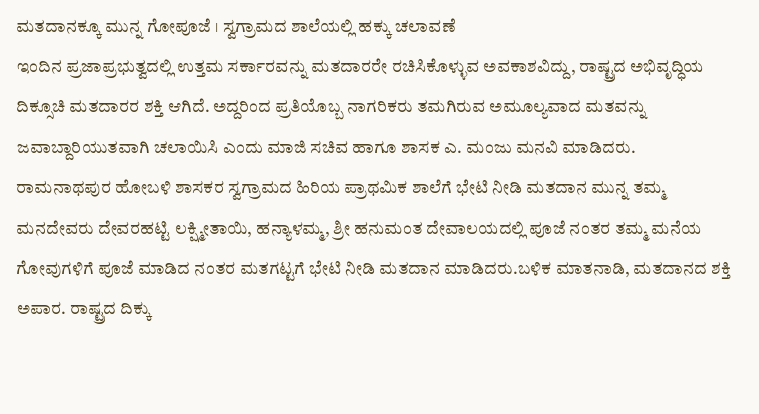ಮತದಾನಕ್ಕೂ ಮುನ್ನ ಗೋಪೂಜೆ । ಸ್ವಗ್ರಾಮದ ಶಾಲೆಯಲ್ಲಿ ಹಕ್ಕು ಚಲಾವಣೆ
ಇಂದಿನ ಪ್ರಜಾಪ್ರಭುತ್ವದಲ್ಲಿ ಉತ್ತಮ ಸರ್ಕಾರವನ್ನು ಮತದಾರರೇ ರಚಿಸಿಕೊಳ್ಳುವ ಅವಕಾಶವಿದ್ದು, ರಾಷ್ಟ್ರದ ಅಭಿವೃದ್ಧಿಯ ದಿಕ್ಸೂಚಿ ಮತದಾರರ ಶಕ್ತಿ ಆಗಿದೆ. ಅದ್ದರಿಂದ ಪ್ರತಿಯೊಬ್ಬ ನಾಗರಿಕರು ತಮಗಿರುವ ಅಮೂಲ್ಯವಾದ ಮತವನ್ನು ಜವಾಬ್ದಾರಿಯುತವಾಗಿ ಚಲಾಯಿಸಿ ಎಂದು ಮಾಜಿ ಸಚಿವ ಹಾಗೂ ಶಾಸಕ ಎ. ಮಂಜು ಮನವಿ ಮಾಡಿದರು.
ರಾಮನಾಥಪುರ ಹೋಬಳಿ ಶಾಸಕರ ಸ್ವಗ್ರಾಮದ ಹಿರಿಯ ಪ್ರಾಥಮಿಕ ಶಾಲೆಗೆ ಭೇಟಿ ನೀಡಿ ಮತದಾನ ಮುನ್ನ ತಮ್ಮ ಮನದೇವರು ದೇವರಹಟ್ಟಿ ಲಕ್ಷ್ಮೀತಾಯಿ, ಹನ್ಯಾಳಮ್ಮ, ಶ್ರೀ ಹನುಮಂತ ದೇವಾಲಯದಲ್ಲಿ ಪೂಜೆ ನಂತರ ತಮ್ಮ ಮನೆಯ ಗೋವುಗಳಿಗೆ ಪೂಜೆ ಮಾಡಿದ ನಂತರ ಮತಗಟ್ಟಗೆ ಭೇಟಿ ನೀಡಿ ಮತದಾನ ಮಾಡಿದರು.ಬಳಿಕ ಮಾತನಾಡಿ, ಮತದಾನದ ಶಕ್ತಿ ಅಪಾರ. ರಾಷ್ಟ್ರದ ದಿಕ್ಕು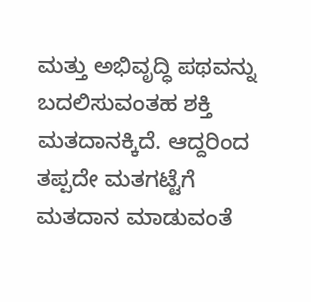ಮತ್ತು ಅಭಿವೃದ್ಧಿ ಪಥವನ್ನು ಬದಲಿಸುವಂತಹ ಶಕ್ತಿ ಮತದಾನಕ್ಕಿದೆ. ಆದ್ದರಿಂದ ತಪ್ಪದೇ ಮತಗಟ್ಟೆಗೆ ಮತದಾನ ಮಾಡುವಂತೆ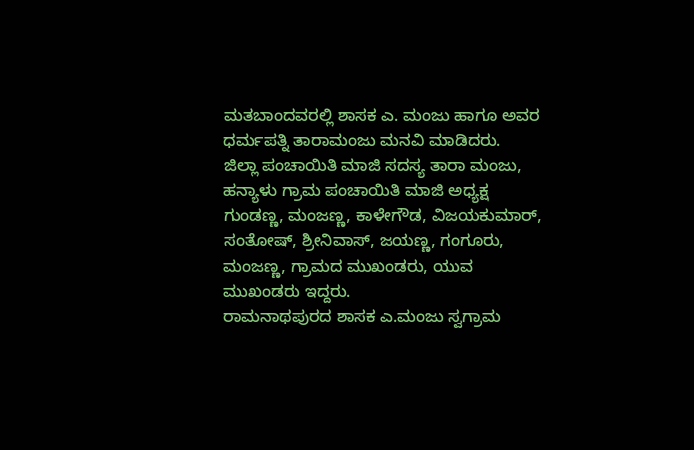ಮತಬಾಂದವರಲ್ಲಿ ಶಾಸಕ ಎ. ಮಂಜು ಹಾಗೂ ಅವರ ಧರ್ಮಪತ್ನಿ ತಾರಾಮಂಜು ಮನವಿ ಮಾಡಿದರು.
ಜಿಲ್ಲಾ ಪಂಚಾಯಿತಿ ಮಾಜಿ ಸದಸ್ಯ ತಾರಾ ಮಂಜು, ಹನ್ಯಾಳು ಗ್ರಾಮ ಪಂಚಾಯಿತಿ ಮಾಜಿ ಅಧ್ಯಕ್ಷ ಗುಂಡಣ್ಣ, ಮಂಜಣ್ಣ, ಕಾಳೇಗೌಡ, ವಿಜಯಕುಮಾರ್, ಸಂತೋಷ್, ಶ್ರೀನಿವಾಸ್, ಜಯಣ್ಣ, ಗಂಗೂರು, ಮಂಜಣ್ಣ, ಗ್ರಾಮದ ಮುಖಂಡರು, ಯುವ ಮುಖಂಡರು ಇದ್ದರು.
ರಾಮನಾಥಪುರದ ಶಾಸಕ ಎ.ಮಂಜು ಸ್ವಗ್ರಾಮ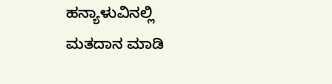ಹನ್ಯಾಳುವಿನಲ್ಲಿ ಮತದಾನ ಮಾಡಿ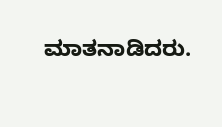ಮಾತನಾಡಿದರು.